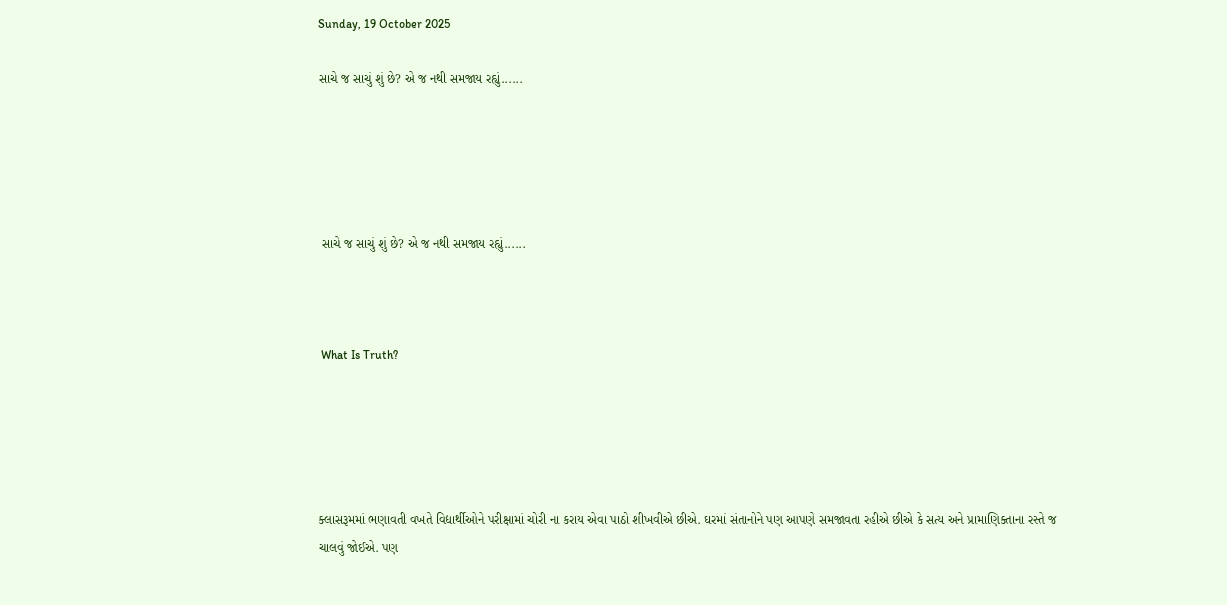Sunday, 19 October 2025

સાચે જ સાચું શું છે? એ જ નથી સમજાય રહ્યું......





 સાચે જ સાચું શું છે? એ જ નથી સમજાય રહ્યું......



 What Is Truth?





ક્લાસરૂમમાં ભણાવતી વખતે વિદ્યાર્થીઓને પરીક્ષામાં ચોરી ના કરાય એવા પાઠો શીખવીએ છીએ. ઘરમાં સંતાનોને પણ આપણે સમજાવતા રહીએ છીએ કે સત્ય અને પ્રામાણિક્તાના રસ્તે જ ચાલવું જોઈએ. પણ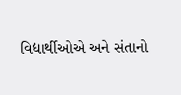વિદ્યાર્થીઓએ અને સંતાનો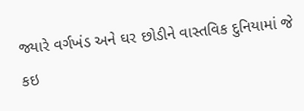જ્યારે વર્ગખંડ અને ઘર છોડીને વાસ્તવિક દુનિયામાં જે કઇ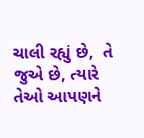ચાલી રહ્યું છે,  તે જુએ છે, ત્યારે તેઓ આપણને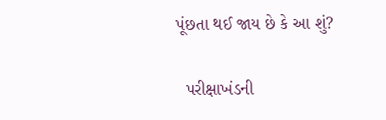પૂંછતા થઈ જાય છે કે આ શું?

  પરીક્ષાખંડની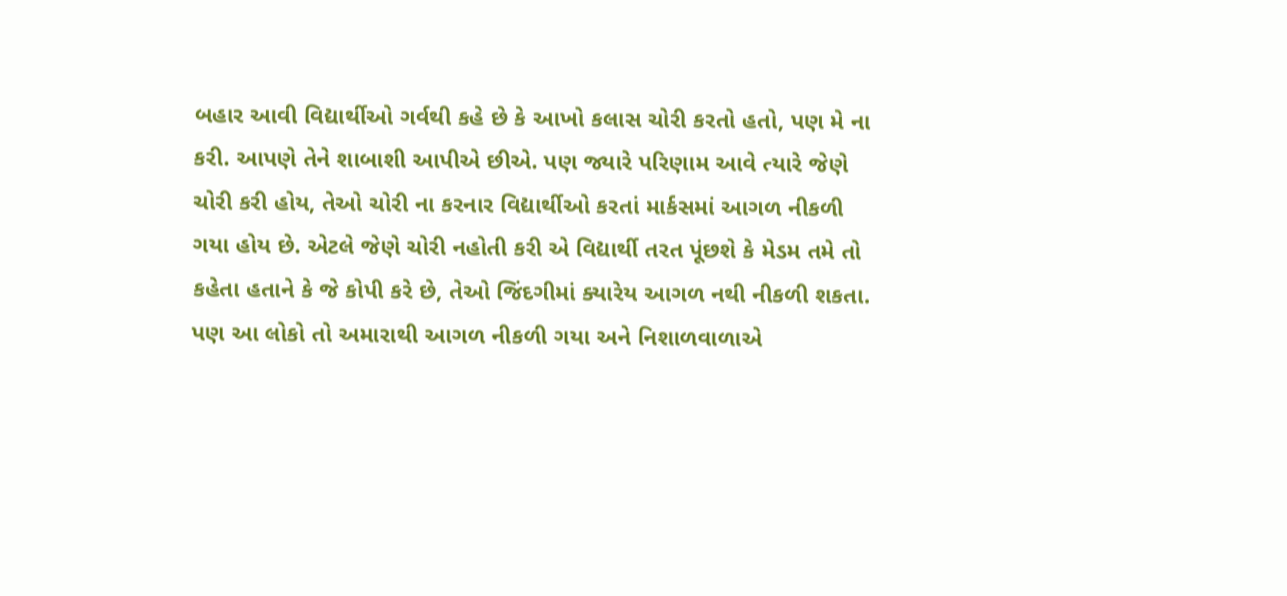બહાર આવી વિદ્યાર્થીઓ ગર્વથી કહે છે કે આખો કલાસ ચોરી કરતો હતો, પણ મે ના કરી. આપણે તેને શાબાશી આપીએ છીએ. પણ જ્યારે પરિણામ આવે ત્યારે જેણે ચોરી કરી હોય, તેઓ ચોરી ના કરનાર વિદ્યાર્થીઓ કરતાં માર્કસમાં આગળ નીકળી ગયા હોય છે. એટલે જેણે ચોરી નહોતી કરી એ વિદ્યાર્થી તરત પૂંછશે કે મેડમ તમે તો કહેતા હતાને કે જે કોપી કરે છે, તેઓ જિંદગીમાં ક્યારેય આગળ નથી નીકળી શકતા. પણ આ લોકો તો અમારાથી આગળ નીકળી ગયા અને નિશાળવાળાએ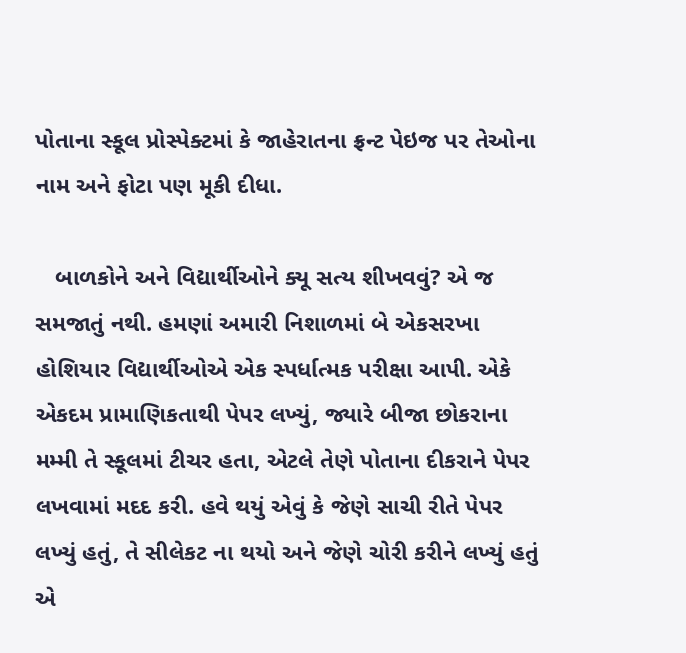પોતાના સ્કૂલ પ્રોસ્પેક્ટમાં કે જાહેરાતના ફ્રન્ટ પેઇજ પર તેઓના નામ અને ફોટા પણ મૂકી દીધા.

   બાળકોને અને વિદ્યાર્થીઓને ક્યૂ સત્ય શીખવવું? એ જ સમજાતું નથી. હમણાં અમારી નિશાળમાં બે એકસરખા હોશિયાર વિદ્યાર્થીઓએ એક સ્પર્ધાત્મક પરીક્ષા આપી. એકે એકદમ પ્રામાણિકતાથી પેપર લખ્યું, જ્યારે બીજા છોકરાના મમ્મી તે સ્કૂલમાં ટીચર હતા, એટલે તેણે પોતાના દીકરાને પેપર લખવામાં મદદ કરી. હવે થયું એવું કે જેણે સાચી રીતે પેપર લખ્યું હતું, તે સીલેકટ ના થયો અને જેણે ચોરી કરીને લખ્યું હતું એ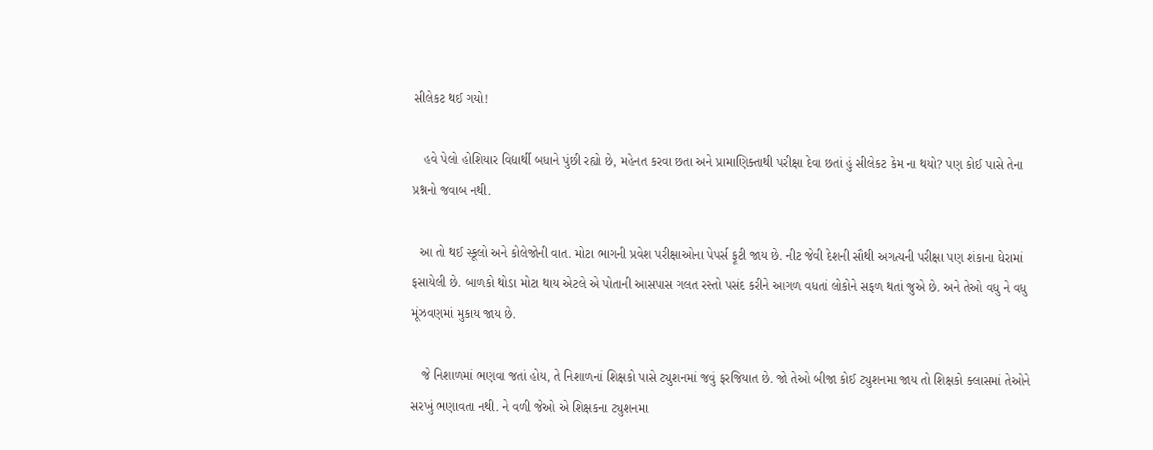સીલેકટ થઈ ગયો!

   હવે પેલો હોશિયાર વિદ્યાર્થી બધાને પુંછી રહ્યો છે, મહેનત કરવા છતા અને પ્રામાણિક્તાથી પરીક્ષા દેવા છતાં હું સીલેકટ કેમ ના થયો? પણ કોઈ પાસે તેના પ્રશ્નનો જવાબ નથી.

  આ તો થઈ સ્કૂલો અને કોલેજોની વાત. મોટા ભાગની પ્રવેશ પરીક્ષાઓના પેપર્સ ફૂટી જાય છે. નીટ જેવી દેશની સૌથી અગત્યની પરીક્ષા પણ શંકાના ઘેરામાં ફસાયેલી છે. બાળકો થોડા મોટા થાય એટલે એ પોતાની આસપાસ ગલત રસ્તો પસંદ કરીને આગળ વધતાં લોકોને સફળ થતાં જુએ છે. અને તેઓ વધુ ને વધુ મૂંઝવણમાં મુકાય જાય છે.

   જે નિશાળમાં ભણવા જતાં હોય, તે નિશાળનાં શિક્ષકો પાસે ટ્યુશનમાં જવું ફરજિયાત છે. જો તેઓ બીજા કોઈ ટ્યુશનમા જાય તો શિક્ષકો ક્લાસમાં તેઓને સરખું ભણાવતા નથી. ને વળી જેઓ એ શિક્ષકના ટ્યુશનમા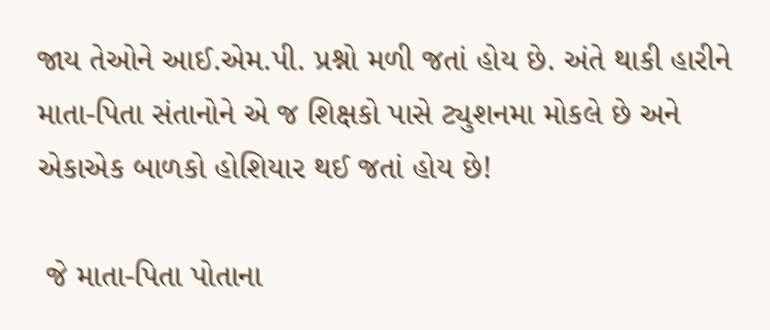જાય તેઓને આઈ.એમ.પી. પ્રશ્નો મળી જતાં હોય છે. અંતે થાકી હારીને માતા-પિતા સંતાનોને એ જ શિક્ષકો પાસે ટ્યુશનમા મોકલે છે અને એકાએક બાળકો હોશિયાર થઈ જતાં હોય છે!

 જે માતા-પિતા પોતાના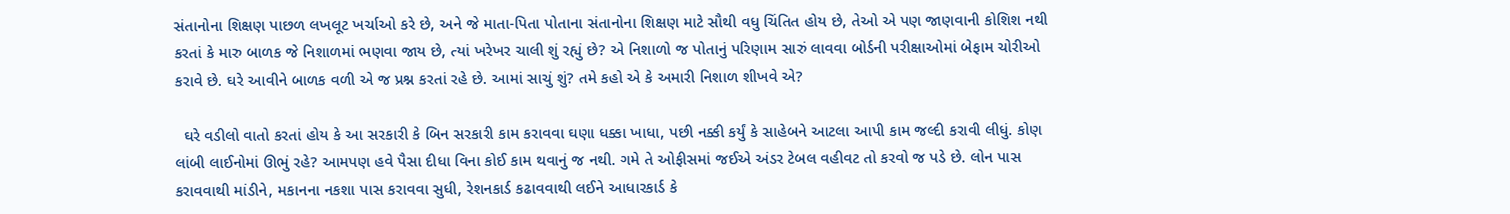સંતાનોના શિક્ષણ પાછળ લખલૂટ ખર્ચાઓ કરે છે, અને જે માતા-પિતા પોતાના સંતાનોના શિક્ષણ માટે સૌથી વધુ ચિંતિત હોય છે, તેઓ એ પણ જાણવાની કોશિશ નથી કરતાં કે મારુ બાળક જે નિશાળમાં ભણવા જાય છે, ત્યાં ખરેખર ચાલી શું રહ્યું છે? એ નિશાળો જ પોતાનું પરિણામ સારું લાવવા બોર્ડની પરીક્ષાઓમાં બેફામ ચોરીઓ કરાવે છે. ઘરે આવીને બાળક વળી એ જ પ્રશ્ન કરતાં રહે છે. આમાં સાચું શું? તમે કહો એ કે અમારી નિશાળ શીખવે એ?

  ઘરે વડીલો વાતો કરતાં હોય કે આ સરકારી કે બિન સરકારી કામ કરાવવા ઘણા ધક્કા ખાધા, પછી નક્કી કર્યું કે સાહેબને આટલા આપી કામ જલ્દી કરાવી લીધું. કોણ લાંબી લાઈનોમાં ઊભું રહે? આમપણ હવે પૈસા દીધા વિના કોઈ કામ થવાનું જ નથી. ગમે તે ઓફીસમાં જઈએ અંડર ટેબલ વહીવટ તો કરવો જ પડે છે. લોન પાસ કરાવવાથી માંડીને, મકાનના નકશા પાસ કરાવવા સુધી, રેશનકાર્ડ કઢાવવાથી લઈને આધારકાર્ડ કે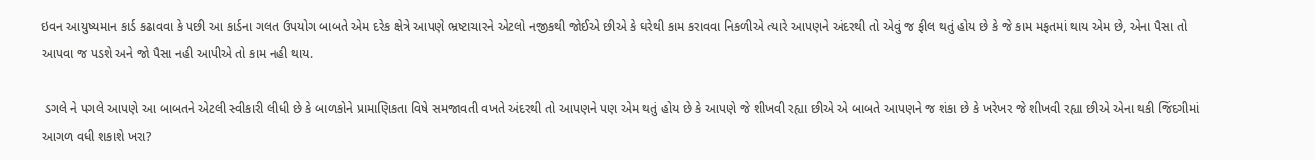ઇવન આયુષ્યમાન કાર્ડ કઢાવવા કે પછી આ કાર્ડના ગલત ઉપયોગ બાબતે એમ દરેક ક્ષેત્રે આપણે ભ્રષ્ટાચારને એટલો નજીકથી જોઈએ છીએ કે ઘરેથી કામ કરાવવા નિકળીએ ત્યારે આપણને અંદરથી તો એવું જ ફીલ થતું હોય છે કે જે કામ મફતમાં થાય એમ છે, એના પૈસા તો આપવા જ પડશે અને જો પૈસા નહી આપીએ તો કામ નહી થાય.

 ડગલે ને પગલે આપણે આ બાબતને એટલી સ્વીકારી લીધી છે કે બાળકોને પ્રામાણિકતા વિષે સમજાવતી વખતે અંદરથી તો આપણને પણ એમ થતું હોય છે કે આપણે જે શીખવી રહ્યા છીએ એ બાબતે આપણને જ શંકા છે કે ખરેખર જે શીખવી રહ્યા છીએ એના થકી જિંદગીમાં આગળ વધી શકાશે ખરા?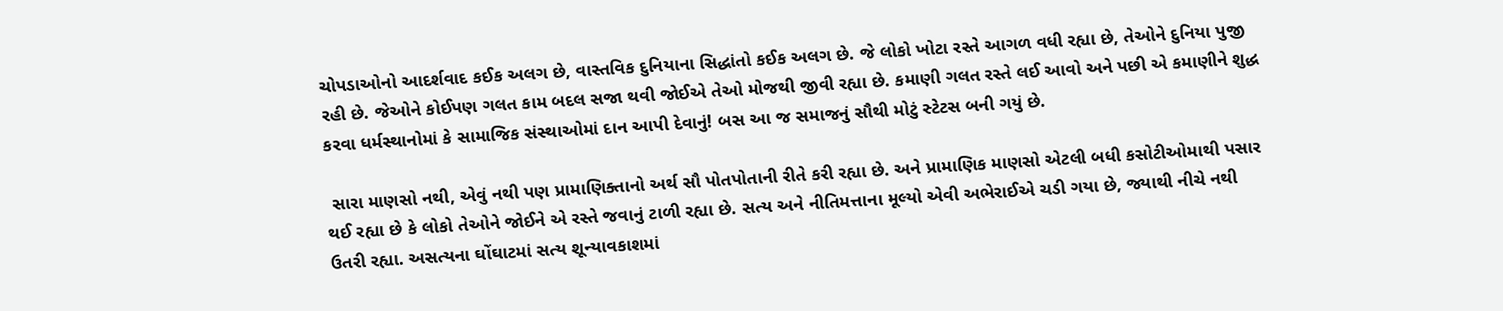ચોપડાઓનો આદર્શવાદ કઈક અલગ છે, વાસ્તવિક દુનિયાના સિદ્ધાંતો કઈક અલગ છે. જે લોકો ખોટા રસ્તે આગળ વધી રહ્યા છે, તેઓને દુનિયા પુજી રહી છે. જેઓને કોઈપણ ગલત કામ બદલ સજા થવી જોઈએ તેઓ મોજથી જીવી રહ્યા છે. કમાણી ગલત રસ્તે લઈ આવો અને પછી એ કમાણીને શુદ્ધ કરવા ધર્મસ્થાનોમાં કે સામાજિક સંસ્થાઓમાં દાન આપી દેવાનું! બસ આ જ સમાજનું સૌથી મોટું સ્ટેટસ બની ગયું છે.

 સારા માણસો નથી, એવું નથી પણ પ્રામાણિક્તાનો અર્થ સૌ પોતપોતાની રીતે કરી રહ્યા છે. અને પ્રામાણિક માણસો એટલી બધી કસોટીઓમાથી પસાર થઈ રહ્યા છે કે લોકો તેઓને જોઈને એ રસ્તે જવાનું ટાળી રહ્યા છે. સત્ય અને નીતિમત્તાના મૂલ્યો એવી અભેરાઈએ ચડી ગયા છે, જ્યાથી નીચે નથી ઉતરી રહ્યા. અસત્યના ઘોંઘાટમાં સત્ય શૂન્યાવકાશમાં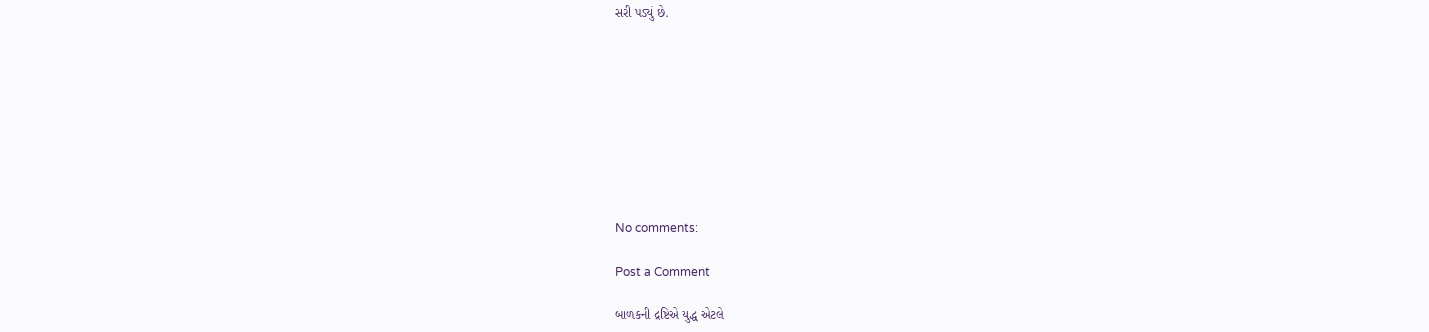સરી પડ્યું છે.









No comments:

Post a Comment

બાળકની દ્રષ્ટિએ યુદ્ધ એટલે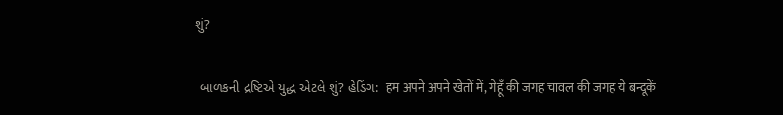શું?

 બાળકની દ્રષ્ટિએ યુદ્ધ એટલે શું? હેડિંગ:  हम अपने अपने खेतों में, गेहूँ की जगह चावल की जगह ये बन्दूकें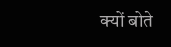क्यों बोते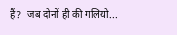हैं?  जब दोनों ही की गलियो...